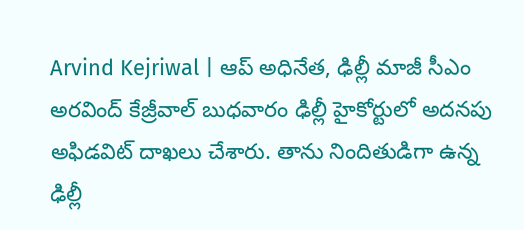Arvind Kejriwal | ఆప్ అధినేత, ఢిల్లీ మాజీ సీఎం అరవింద్ కేజ్రీవాల్ బుధవారం ఢిల్లీ హైకోర్టులో అదనపు అఫిడవిట్ దాఖలు చేశారు. తాను నిందితుడిగా ఉన్న ఢిల్లీ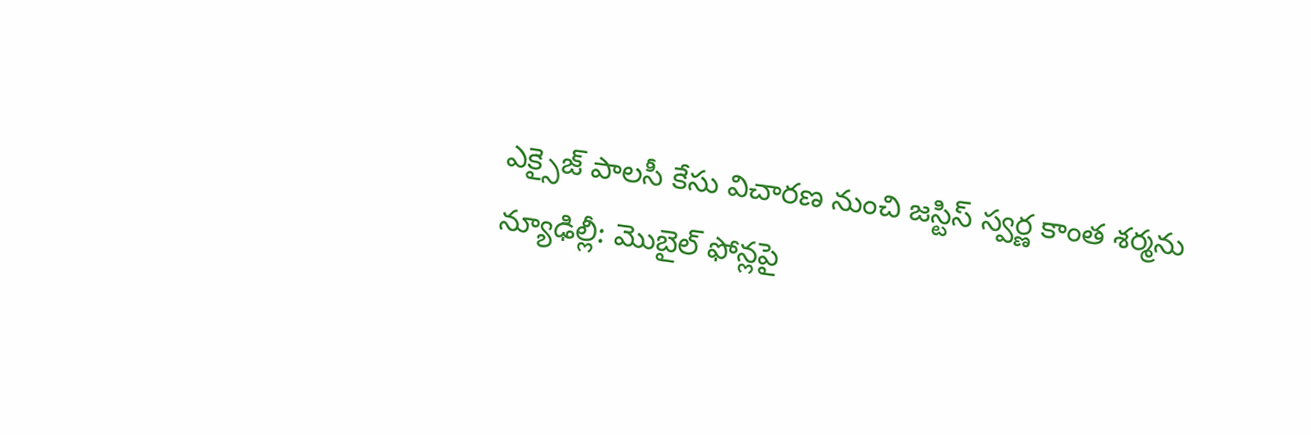ఎక్సైజ్ పాలసీ కేసు విచారణ నుంచి జస్టిస్ స్వర్ణ కాంత శర్మను
న్యూఢిల్లీ: మొబైల్ ఫోన్లపై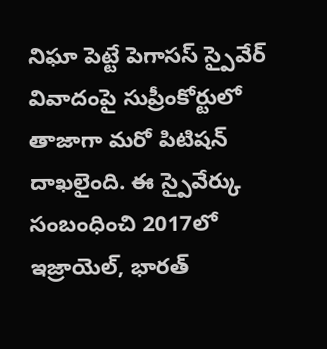నిఘా పెట్టే పెగాసస్ స్పైవేర్ వివాదంపై సుప్రీంకోర్టులో తాజాగా మరో పిటిషన్ దాఖలైంది. ఈ స్పైవేర్కు సంబంధించి 2017లో ఇజ్రాయెల్, భారత్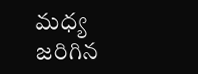మధ్య జరిగిన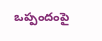ఒప్పందంపై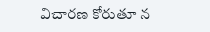విచారణ కోరుతూ న